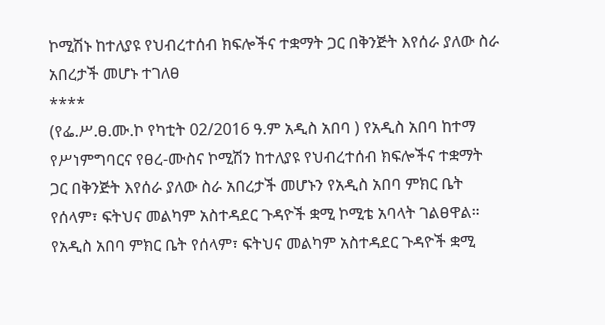ኮሚሽኑ ከተለያዩ የህብረተሰብ ክፍሎችና ተቋማት ጋር በቅንጅት እየሰራ ያለው ስራ አበረታች መሆኑ ተገለፀ
****
(የፌ.ሥ.ፀ.ሙ.ኮ የካቲት 02/2016 ዓ.ም አዲስ አበባ ) የአዲስ አበባ ከተማ የሥነምግባርና የፀረ-ሙስና ኮሚሽን ከተለያዩ የህብረተሰብ ክፍሎችና ተቋማት ጋር በቅንጅት እየሰራ ያለው ስራ አበረታች መሆኑን የአዲስ አበባ ምክር ቤት የሰላም፣ ፍትህና መልካም አስተዳደር ጉዳዮች ቋሚ ኮሚቴ አባላት ገልፀዋል።
የአዲስ አበባ ምክር ቤት የሰላም፣ ፍትህና መልካም አስተዳደር ጉዳዮች ቋሚ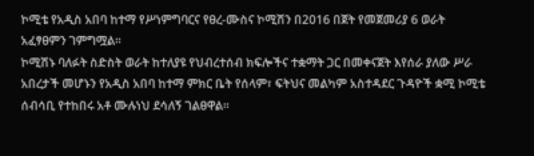ኮሚቴ የአዲስ አበባ ከተማ የሥነምግባርና የፀረ-ሙስና ኮሚሽን በ2016 በጀት የመጀመሪያ 6 ወራት አፈፃፀምን ገምግሟል፡፡
ኮሚሽኑ ባለፉት ስድስት ወራት ከተለያዩ የህብረተሰብ ክፍሎችና ተቋማት ጋር በመቀናጀት እየሰራ ያለው ሥራ አበረታች መሆኑን የአዲስ አበባ ከተማ ምክር ቤት የሰላም፣ ፍትህና መልካም አስተዳደር ጉዳዮች ቋሚ ኮሚቴ ሰብሳቢ የተከበሩ አቶ ሙሉነህ ደሳለኝ ገልፀዋል፡፡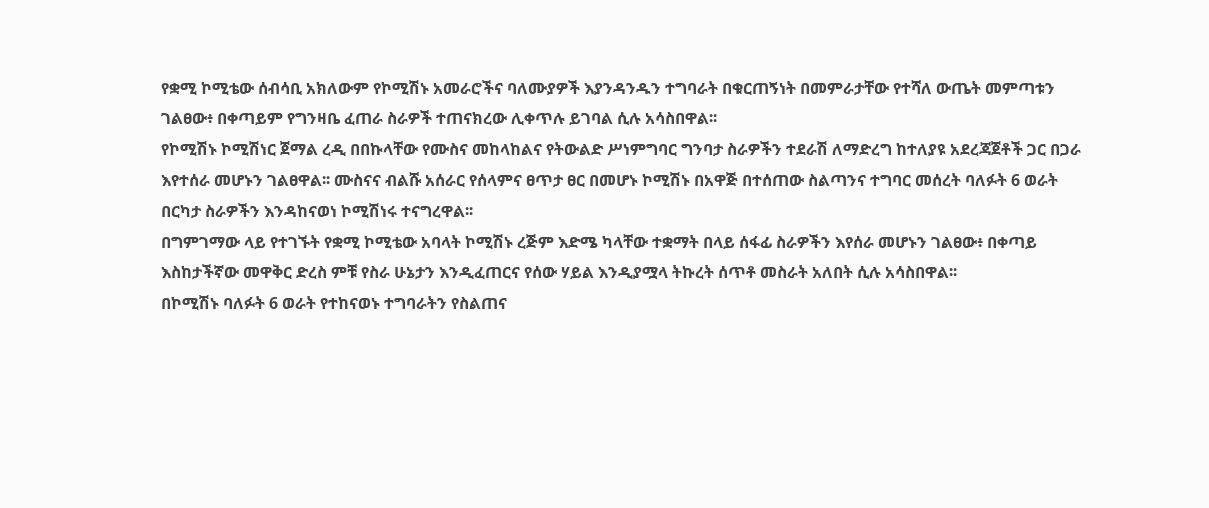የቋሚ ኮሚቴው ሰብሳቢ አክለውም የኮሚሽኑ አመራሮችና ባለሙያዎች እያንዳንዱን ተግባራት በቁርጠኝነት በመምራታቸው የተሻለ ውጤት መምጣቱን ገልፀው፥ በቀጣይም የግንዛቤ ፈጠራ ስራዎች ተጠናክረው ሊቀጥሉ ይገባል ሲሉ አሳስበዋል፡፡
የኮሚሽኑ ኮሚሽነር ጀማል ረዲ በበኩላቸው የሙስና መከላከልና የትውልድ ሥነምግባር ግንባታ ስራዎችን ተደራሽ ለማድረግ ከተለያዩ አደረጃጀቶች ጋር በጋራ እየተሰራ መሆኑን ገልፀዋል፡፡ ሙስናና ብልሹ አሰራር የሰላምና ፀጥታ ፀር በመሆኑ ኮሚሽኑ በአዋጅ በተሰጠው ስልጣንና ተግባር መሰረት ባለፉት 6 ወራት በርካታ ስራዎችን እንዳከናወነ ኮሚሽነሩ ተናግረዋል፡፡
በግምገማው ላይ የተገኙት የቋሚ ኮሚቴው አባላት ኮሚሽኑ ረጅም እድሜ ካላቸው ተቋማት በላይ ሰፋፊ ስራዎችን እየሰራ መሆኑን ገልፀው፥ በቀጣይ እስከታችኛው መዋቅር ድረስ ምቹ የስራ ሁኔታን እንዲፈጠርና የሰው ሃይል እንዲያሟላ ትኩረት ሰጥቶ መስራት አለበት ሲሉ አሳስበዋል፡፡
በኮሚሽኑ ባለፉት 6 ወራት የተከናወኑ ተግባራትን የስልጠና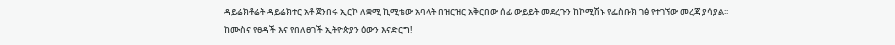ዳይሬክቶሬት ዳይሬክተር አቶ ጀንበሩ ኢርኮ ለቋሚ ኪሚቴው አባላት በዝርዝር አቅርበው ሰፊ ውይይት መደረጉን ከኮሚሽኑ የፌስቡክ ገፅ የተገኘው መረጃ ያሳያል፡፡
ከሙስና የፀዳች እና የበለፀገች ኢትዮጵያን ዕውን እናድርግ!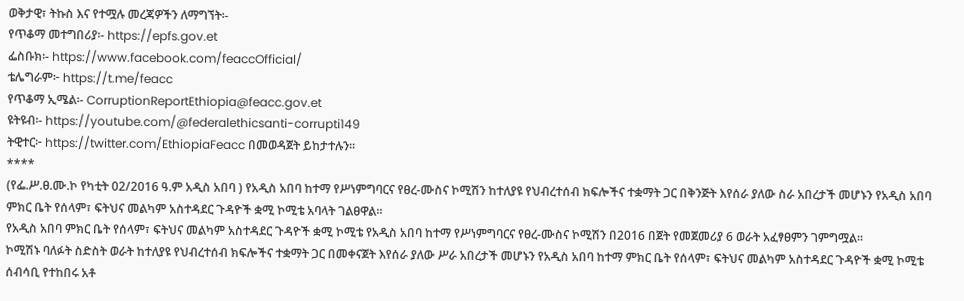ወቅታዊ፣ ትኩስ እና የተሟሉ መረጃዎችን ለማግኘት፡-
የጥቆማ መተግበሪያ፡- https://epfs.gov.et
ፌስቡክ፡- https://www.facebook.com/feaccOfficial/
ቴሌግራም፦ https://t.me/feacc
የጥቆማ ኢሜል፡- CorruptionReportEthiopia@feacc.gov.et
ዩትዩብ፡- https://youtube.com/@federalethicsanti-corrupti149
ትዊተር፦ https://twitter.com/EthiopiaFeacc በመወዳጀት ይከታተሉን፡፡
****
(የፌ.ሥ.ፀ.ሙ.ኮ የካቲት 02/2016 ዓ.ም አዲስ አበባ ) የአዲስ አበባ ከተማ የሥነምግባርና የፀረ-ሙስና ኮሚሽን ከተለያዩ የህብረተሰብ ክፍሎችና ተቋማት ጋር በቅንጅት እየሰራ ያለው ስራ አበረታች መሆኑን የአዲስ አበባ ምክር ቤት የሰላም፣ ፍትህና መልካም አስተዳደር ጉዳዮች ቋሚ ኮሚቴ አባላት ገልፀዋል።
የአዲስ አበባ ምክር ቤት የሰላም፣ ፍትህና መልካም አስተዳደር ጉዳዮች ቋሚ ኮሚቴ የአዲስ አበባ ከተማ የሥነምግባርና የፀረ-ሙስና ኮሚሽን በ2016 በጀት የመጀመሪያ 6 ወራት አፈፃፀምን ገምግሟል፡፡
ኮሚሽኑ ባለፉት ስድስት ወራት ከተለያዩ የህብረተሰብ ክፍሎችና ተቋማት ጋር በመቀናጀት እየሰራ ያለው ሥራ አበረታች መሆኑን የአዲስ አበባ ከተማ ምክር ቤት የሰላም፣ ፍትህና መልካም አስተዳደር ጉዳዮች ቋሚ ኮሚቴ ሰብሳቢ የተከበሩ አቶ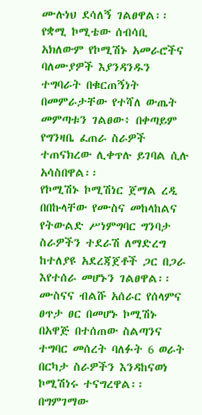ሙሉነህ ደሳለኝ ገልፀዋል፡፡
የቋሚ ኮሚቴው ሰብሳቢ አክለውም የኮሚሽኑ አመራሮችና ባለሙያዎች እያንዳንዱን ተግባራት በቁርጠኝነት በመምራታቸው የተሻለ ውጤት መምጣቱን ገልፀው፥ በቀጣይም የግንዛቤ ፈጠራ ስራዎች ተጠናክረው ሊቀጥሉ ይገባል ሲሉ አሳስበዋል፡፡
የኮሚሽኑ ኮሚሽነር ጀማል ረዲ በበኩላቸው የሙስና መከላከልና የትውልድ ሥነምግባር ግንባታ ስራዎችን ተደራሽ ለማድረግ ከተለያዩ አደረጃጀቶች ጋር በጋራ እየተሰራ መሆኑን ገልፀዋል፡፡ ሙስናና ብልሹ አሰራር የሰላምና ፀጥታ ፀር በመሆኑ ኮሚሽኑ በአዋጅ በተሰጠው ስልጣንና ተግባር መሰረት ባለፉት 6 ወራት በርካታ ስራዎችን እንዳከናወነ ኮሚሽነሩ ተናግረዋል፡፡
በግምገማው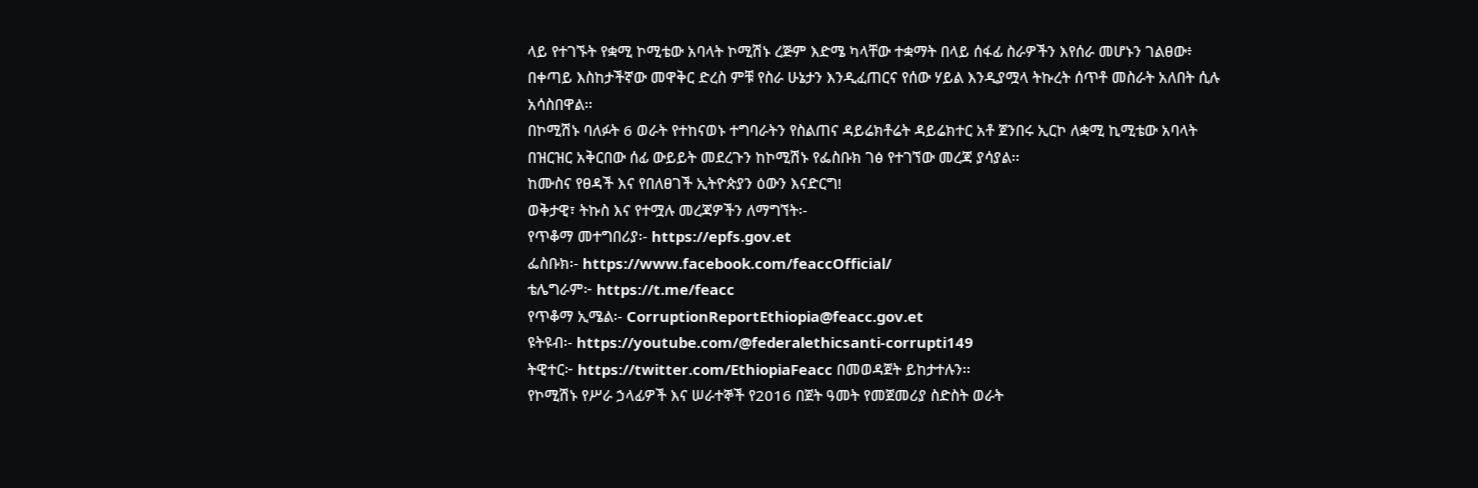ላይ የተገኙት የቋሚ ኮሚቴው አባላት ኮሚሽኑ ረጅም እድሜ ካላቸው ተቋማት በላይ ሰፋፊ ስራዎችን እየሰራ መሆኑን ገልፀው፥ በቀጣይ እስከታችኛው መዋቅር ድረስ ምቹ የስራ ሁኔታን እንዲፈጠርና የሰው ሃይል እንዲያሟላ ትኩረት ሰጥቶ መስራት አለበት ሲሉ አሳስበዋል፡፡
በኮሚሽኑ ባለፉት 6 ወራት የተከናወኑ ተግባራትን የስልጠና ዳይሬክቶሬት ዳይሬክተር አቶ ጀንበሩ ኢርኮ ለቋሚ ኪሚቴው አባላት በዝርዝር አቅርበው ሰፊ ውይይት መደረጉን ከኮሚሽኑ የፌስቡክ ገፅ የተገኘው መረጃ ያሳያል፡፡
ከሙስና የፀዳች እና የበለፀገች ኢትዮጵያን ዕውን እናድርግ!
ወቅታዊ፣ ትኩስ እና የተሟሉ መረጃዎችን ለማግኘት፡-
የጥቆማ መተግበሪያ፡- https://epfs.gov.et
ፌስቡክ፡- https://www.facebook.com/feaccOfficial/
ቴሌግራም፦ https://t.me/feacc
የጥቆማ ኢሜል፡- CorruptionReportEthiopia@feacc.gov.et
ዩትዩብ፡- https://youtube.com/@federalethicsanti-corrupti149
ትዊተር፦ https://twitter.com/EthiopiaFeacc በመወዳጀት ይከታተሉን፡፡
የኮሚሽኑ የሥራ ኃላፊዎች እና ሠራተኞች የ2016 በጀት ዓመት የመጀመሪያ ስድስት ወራት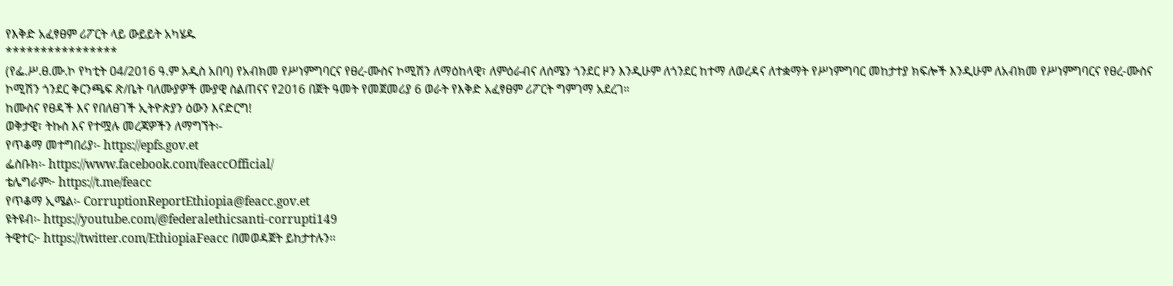የእቅድ አፈፃፀም ሪፖርት ላይ ውይይት አካሄዱ
****************
(የፌ.ሥ.ፀ.ሙ.ኮ የካቲት ዐ4/2016 ዓ.ም አዲስ አበባ) የአብክመ የሥነምግባርና የፀረ-ሙስና ኮሚሽን ለማዕከላዊ፣ ለምዕራብና ለሰሜን ጎንደር ዞን እንዲሁም ለጎንደር ከተማ ለወረዳና ለተቋማት የሥነምግባር መከታተያ ክፍሎች እንዲሁም ለአብክመ የሥነምግባርና የፀረ-ሙስና ኮሚሽን ጎንደር ቅርንጫፍ ጽ/ቤት ባለሙያዎች ሙያዊ ስልጠናና የ2016 በጀት ዓመት የመጀመሪያ 6 ወራት የእቅድ አፈፃፀም ሪፖርት ግምገማ አደረገ።
ከሙስና የፀዳች እና የበለፀገች ኢትዮጵያን ዕውን እናድርግ!
ወቅታዊ፣ ትኩስ እና የተሟሉ መረጃዎችን ለማግኘት፡-
የጥቆማ መተግበሪያ፡- https://epfs.gov.et
ፌስቡክ፡- https://www.facebook.com/feaccOfficial/
ቴሌግራም፦ https://t.me/feacc
የጥቆማ ኢሜል፡- CorruptionReportEthiopia@feacc.gov.et
ዩትዩብ፡- https://youtube.com/@federalethicsanti-corrupti149
ትዊተር፦ https://twitter.com/EthiopiaFeacc በመወዳጀት ይከታተሉን፡፡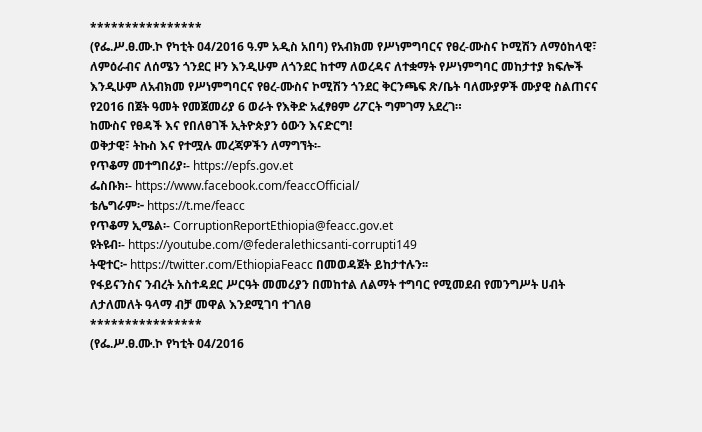****************
(የፌ.ሥ.ፀ.ሙ.ኮ የካቲት ዐ4/2016 ዓ.ም አዲስ አበባ) የአብክመ የሥነምግባርና የፀረ-ሙስና ኮሚሽን ለማዕከላዊ፣ ለምዕራብና ለሰሜን ጎንደር ዞን እንዲሁም ለጎንደር ከተማ ለወረዳና ለተቋማት የሥነምግባር መከታተያ ክፍሎች እንዲሁም ለአብክመ የሥነምግባርና የፀረ-ሙስና ኮሚሽን ጎንደር ቅርንጫፍ ጽ/ቤት ባለሙያዎች ሙያዊ ስልጠናና የ2016 በጀት ዓመት የመጀመሪያ 6 ወራት የእቅድ አፈፃፀም ሪፖርት ግምገማ አደረገ።
ከሙስና የፀዳች እና የበለፀገች ኢትዮጵያን ዕውን እናድርግ!
ወቅታዊ፣ ትኩስ እና የተሟሉ መረጃዎችን ለማግኘት፡-
የጥቆማ መተግበሪያ፡- https://epfs.gov.et
ፌስቡክ፡- https://www.facebook.com/feaccOfficial/
ቴሌግራም፦ https://t.me/feacc
የጥቆማ ኢሜል፡- CorruptionReportEthiopia@feacc.gov.et
ዩትዩብ፡- https://youtube.com/@federalethicsanti-corrupti149
ትዊተር፦ https://twitter.com/EthiopiaFeacc በመወዳጀት ይከታተሉን፡፡
የፋይናንስና ንብረት አስተዳደር ሥርዓት መመሪያን በመከተል ለልማት ተግባር የሚመደብ የመንግሥት ሀብት ለታለመለት ዓላማ ብቻ መዋል እንደሚገባ ተገለፀ
****************
(የፌ.ሥ.ፀ.ሙ.ኮ የካቲት ዐ4/2016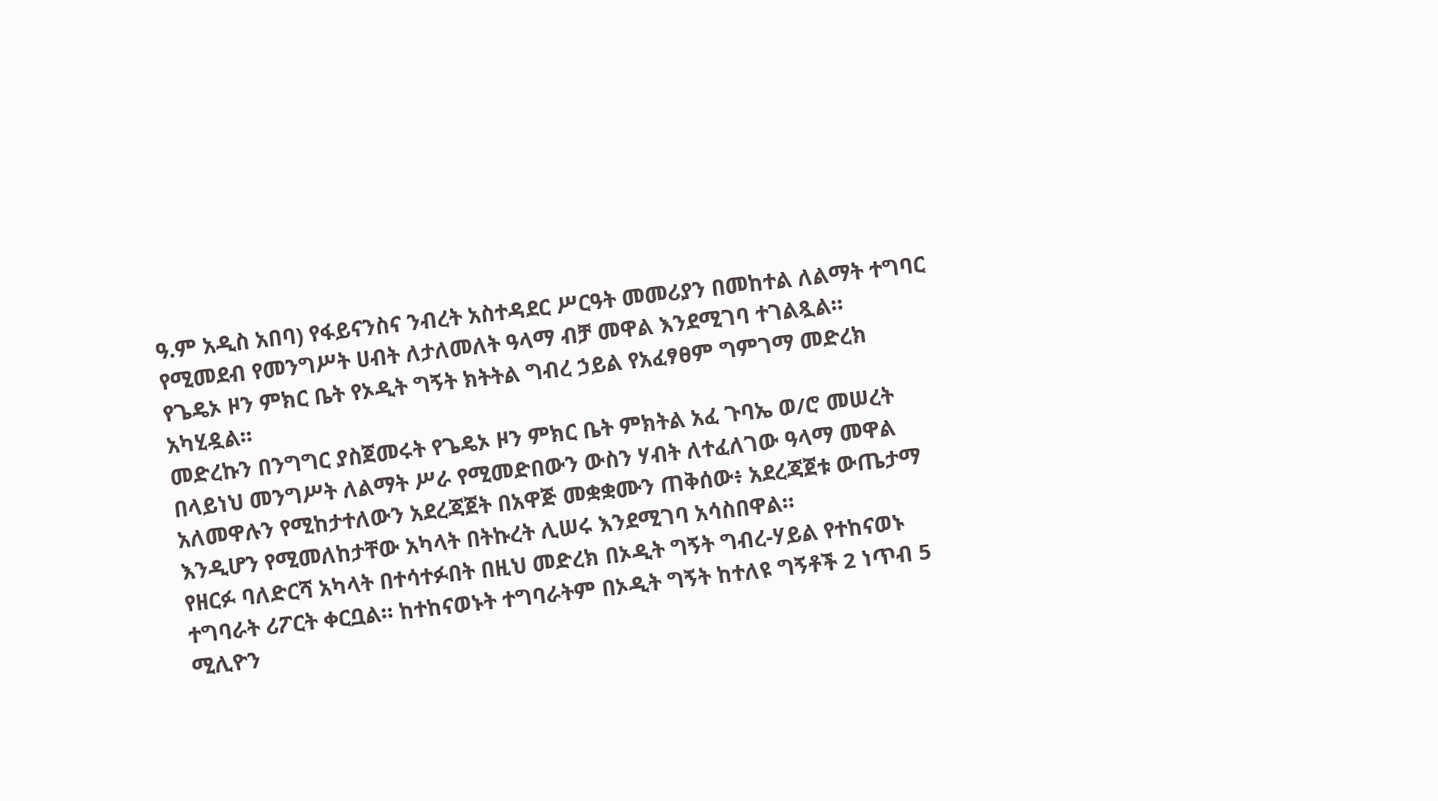ዓ.ም አዲስ አበባ) የፋይናንስና ንብረት አስተዳደር ሥርዓት መመሪያን በመከተል ለልማት ተግባር የሚመደብ የመንግሥት ሀብት ለታለመለት ዓላማ ብቻ መዋል እንደሚገባ ተገልጿል።
የጌዴኦ ዞን ምክር ቤት የኦዲት ግኝት ክትትል ግብረ ኃይል የአፈፃፀም ግምገማ መድረክ አካሂዷል።
መድረኩን በንግግር ያስጀመሩት የጌዴኦ ዞን ምክር ቤት ምክትል አፈ ጉባኤ ወ/ሮ መሠረት በላይነህ መንግሥት ለልማት ሥራ የሚመድበውን ውስን ሃብት ለተፈለገው ዓላማ መዋል አለመዋሉን የሚከታተለውን አደረጃጀት በአዋጅ መቋቋሙን ጠቅሰው፥ አደረጃጀቱ ውጤታማ እንዲሆን የሚመለከታቸው አካላት በትኩረት ሊሠሩ እንደሚገባ አሳስበዋል።
የዘርፉ ባለድርሻ አካላት በተሳተፉበት በዚህ መድረክ በኦዲት ግኝት ግብረ-ሃይል የተከናወኑ ተግባራት ሪፖርት ቀርቧል። ከተከናወኑት ተግባራትም በኦዲት ግኝት ከተለዩ ግኝቶች 2 ነጥብ 5 ሚሊዮን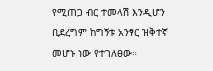የሚጠጋ ብር ተመላሽ እንዲሆን ቢደረግም ከግኝቱ አንፃር ዝቅተኛ መሆኑ ነው የተገለፀው።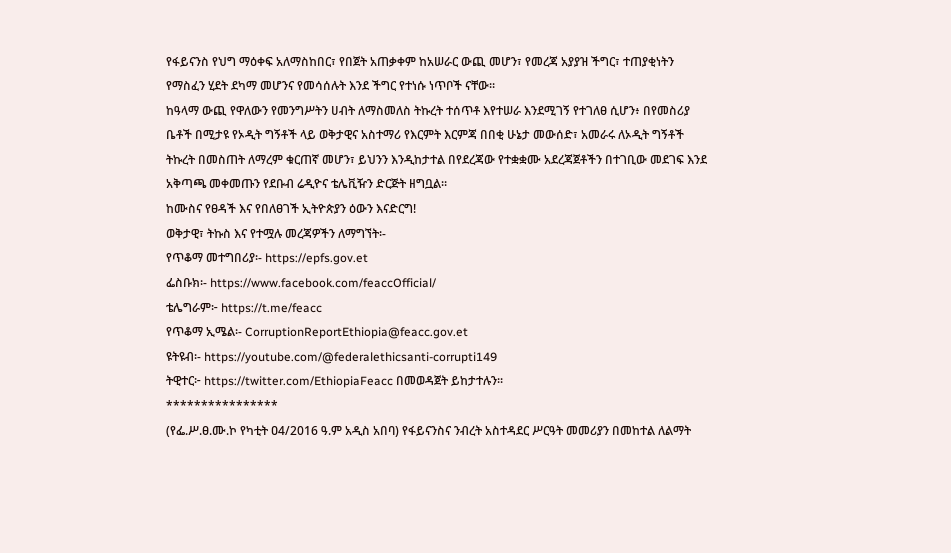የፋይናንስ የህግ ማዕቀፍ አለማስከበር፣ የበጀት አጠቃቀም ከአሠራር ውጪ መሆን፣ የመረጃ አያያዝ ችግር፣ ተጠያቂነትን የማስፈን ሂደት ደካማ መሆንና የመሳሰሉት እንደ ችግር የተነሱ ነጥቦች ናቸው።
ከዓላማ ውጪ የዋለውን የመንግሥትን ሀብት ለማስመለስ ትኩረት ተሰጥቶ እየተሠራ እንደሚገኝ የተገለፀ ሲሆን፥ በየመስሪያ ቤቶች በሚታዩ የኦዲት ግኝቶች ላይ ወቅታዊና አስተማሪ የእርምት እርምጃ በበቂ ሁኔታ መውሰድ፣ አመራሩ ለኦዲት ግኝቶች ትኩረት በመስጠት ለማረም ቁርጠኛ መሆን፣ ይህንን እንዲከታተል በየደረጃው የተቋቋሙ አደረጃጀቶችን በተገቢው መደገፍ እንደ አቅጣጫ መቀመጡን የደቡብ ሬዲዮና ቴሌቪዥን ድርጅት ዘግቧል።
ከሙስና የፀዳች እና የበለፀገች ኢትዮጵያን ዕውን እናድርግ!
ወቅታዊ፣ ትኩስ እና የተሟሉ መረጃዎችን ለማግኘት፡-
የጥቆማ መተግበሪያ፡- https://epfs.gov.et
ፌስቡክ፡- https://www.facebook.com/feaccOfficial/
ቴሌግራም፦ https://t.me/feacc
የጥቆማ ኢሜል፡- CorruptionReportEthiopia@feacc.gov.et
ዩትዩብ፡- https://youtube.com/@federalethicsanti-corrupti149
ትዊተር፦ https://twitter.com/EthiopiaFeacc በመወዳጀት ይከታተሉን፡፡
****************
(የፌ.ሥ.ፀ.ሙ.ኮ የካቲት ዐ4/2016 ዓ.ም አዲስ አበባ) የፋይናንስና ንብረት አስተዳደር ሥርዓት መመሪያን በመከተል ለልማት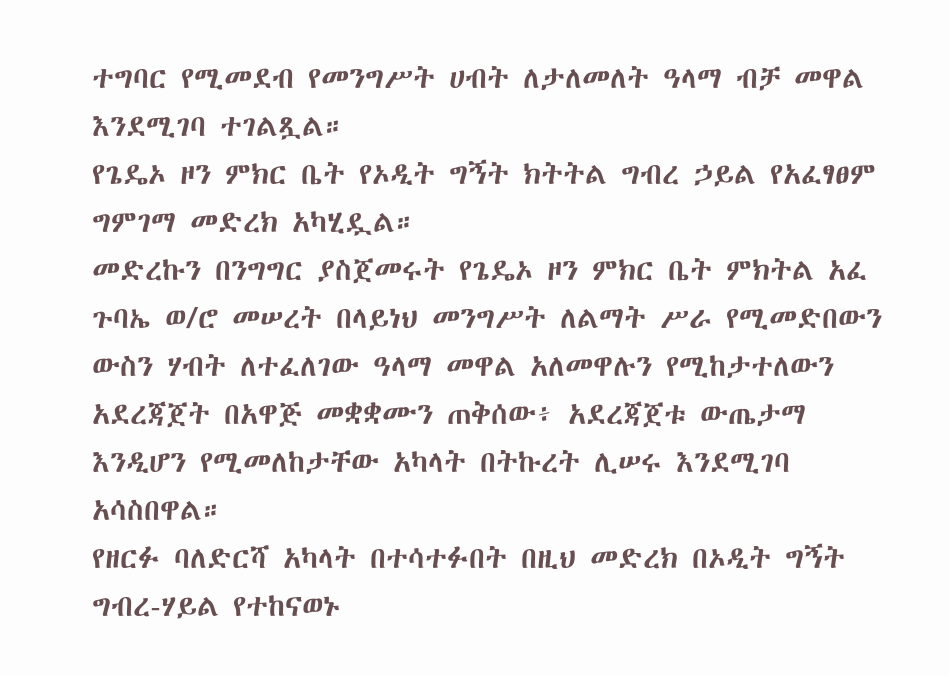ተግባር የሚመደብ የመንግሥት ሀብት ለታለመለት ዓላማ ብቻ መዋል እንደሚገባ ተገልጿል።
የጌዴኦ ዞን ምክር ቤት የኦዲት ግኝት ክትትል ግብረ ኃይል የአፈፃፀም ግምገማ መድረክ አካሂዷል።
መድረኩን በንግግር ያስጀመሩት የጌዴኦ ዞን ምክር ቤት ምክትል አፈ ጉባኤ ወ/ሮ መሠረት በላይነህ መንግሥት ለልማት ሥራ የሚመድበውን ውስን ሃብት ለተፈለገው ዓላማ መዋል አለመዋሉን የሚከታተለውን አደረጃጀት በአዋጅ መቋቋሙን ጠቅሰው፥ አደረጃጀቱ ውጤታማ እንዲሆን የሚመለከታቸው አካላት በትኩረት ሊሠሩ እንደሚገባ አሳስበዋል።
የዘርፉ ባለድርሻ አካላት በተሳተፉበት በዚህ መድረክ በኦዲት ግኝት ግብረ-ሃይል የተከናወኑ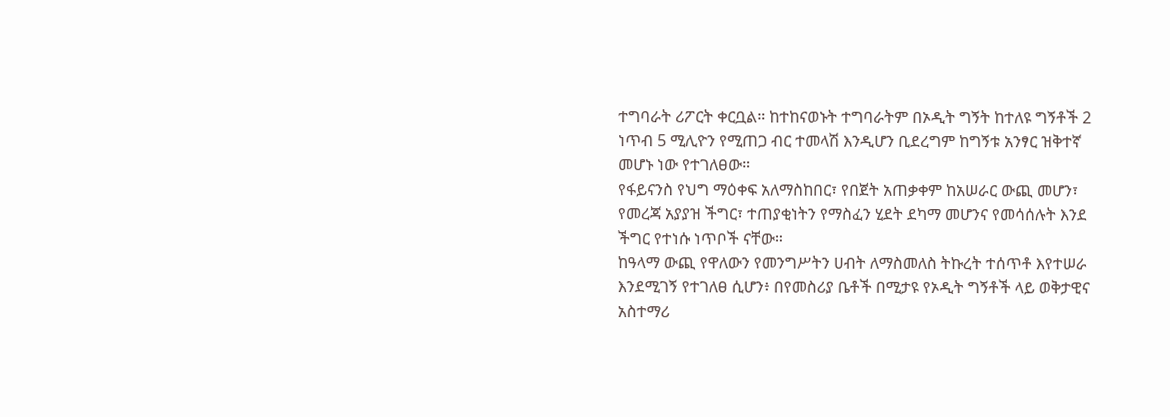ተግባራት ሪፖርት ቀርቧል። ከተከናወኑት ተግባራትም በኦዲት ግኝት ከተለዩ ግኝቶች 2 ነጥብ 5 ሚሊዮን የሚጠጋ ብር ተመላሽ እንዲሆን ቢደረግም ከግኝቱ አንፃር ዝቅተኛ መሆኑ ነው የተገለፀው።
የፋይናንስ የህግ ማዕቀፍ አለማስከበር፣ የበጀት አጠቃቀም ከአሠራር ውጪ መሆን፣ የመረጃ አያያዝ ችግር፣ ተጠያቂነትን የማስፈን ሂደት ደካማ መሆንና የመሳሰሉት እንደ ችግር የተነሱ ነጥቦች ናቸው።
ከዓላማ ውጪ የዋለውን የመንግሥትን ሀብት ለማስመለስ ትኩረት ተሰጥቶ እየተሠራ እንደሚገኝ የተገለፀ ሲሆን፥ በየመስሪያ ቤቶች በሚታዩ የኦዲት ግኝቶች ላይ ወቅታዊና አስተማሪ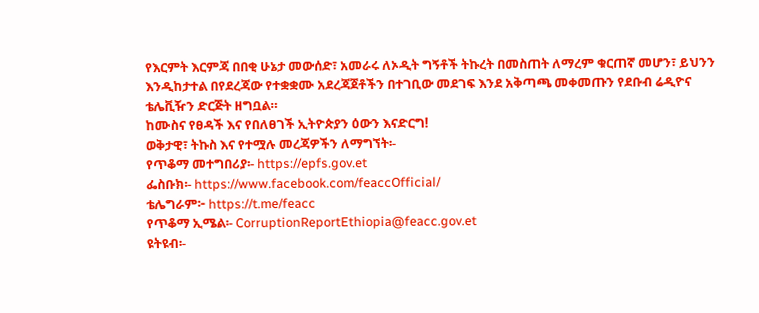የእርምት እርምጃ በበቂ ሁኔታ መውሰድ፣ አመራሩ ለኦዲት ግኝቶች ትኩረት በመስጠት ለማረም ቁርጠኛ መሆን፣ ይህንን እንዲከታተል በየደረጃው የተቋቋሙ አደረጃጀቶችን በተገቢው መደገፍ እንደ አቅጣጫ መቀመጡን የደቡብ ሬዲዮና ቴሌቪዥን ድርጅት ዘግቧል።
ከሙስና የፀዳች እና የበለፀገች ኢትዮጵያን ዕውን እናድርግ!
ወቅታዊ፣ ትኩስ እና የተሟሉ መረጃዎችን ለማግኘት፡-
የጥቆማ መተግበሪያ፡- https://epfs.gov.et
ፌስቡክ፡- https://www.facebook.com/feaccOfficial/
ቴሌግራም፦ https://t.me/feacc
የጥቆማ ኢሜል፡- CorruptionReportEthiopia@feacc.gov.et
ዩትዩብ፡-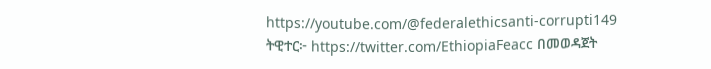https://youtube.com/@federalethicsanti-corrupti149
ትዊተር፦ https://twitter.com/EthiopiaFeacc በመወዳጀት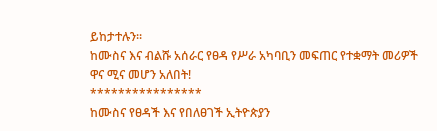ይከታተሉን፡፡
ከሙስና እና ብልሹ አሰራር የፀዳ የሥራ አካባቢን መፍጠር የተቋማት መሪዎች ዋና ሚና መሆን አለበት!
****************
ከሙስና የፀዳች እና የበለፀገች ኢትዮጵያን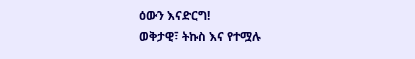ዕውን እናድርግ!
ወቅታዊ፣ ትኩስ እና የተሟሉ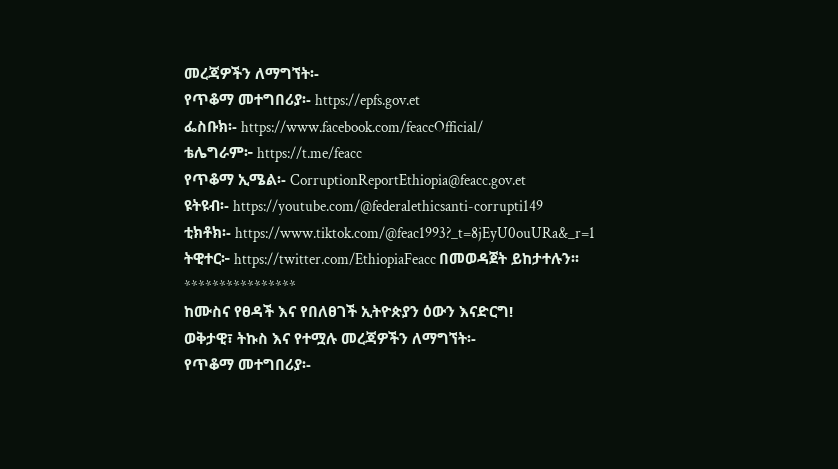መረጃዎችን ለማግኘት፡-
የጥቆማ መተግበሪያ፡- https://epfs.gov.et
ፌስቡክ፡- https://www.facebook.com/feaccOfficial/
ቴሌግራም፦ https://t.me/feacc
የጥቆማ ኢሜል፡- CorruptionReportEthiopia@feacc.gov.et
ዩትዩብ፡- https://youtube.com/@federalethicsanti-corrupti149
ቲክቶክ፡- https://www.tiktok.com/@feac1993?_t=8jEyU0ouURa&_r=1
ትዊተር፦ https://twitter.com/EthiopiaFeacc በመወዳጀት ይከታተሉን፡፡
****************
ከሙስና የፀዳች እና የበለፀገች ኢትዮጵያን ዕውን እናድርግ!
ወቅታዊ፣ ትኩስ እና የተሟሉ መረጃዎችን ለማግኘት፡-
የጥቆማ መተግበሪያ፡-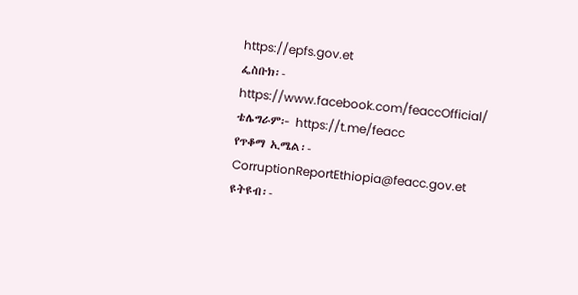https://epfs.gov.et
ፌስቡክ፡- https://www.facebook.com/feaccOfficial/
ቴሌግራም፦ https://t.me/feacc
የጥቆማ ኢሜል፡- CorruptionReportEthiopia@feacc.gov.et
ዩትዩብ፡-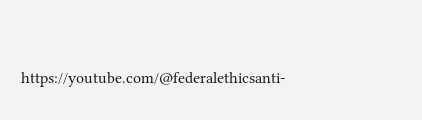https://youtube.com/@federalethicsanti-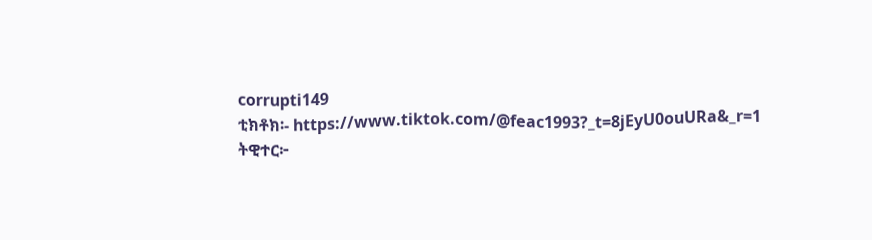corrupti149
ቲክቶክ፡- https://www.tiktok.com/@feac1993?_t=8jEyU0ouURa&_r=1
ትዊተር፦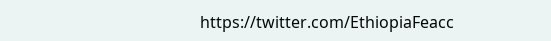https://twitter.com/EthiopiaFeacc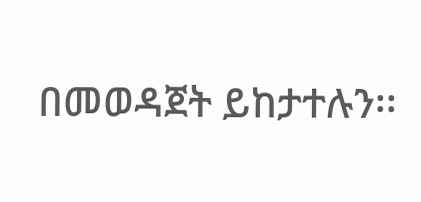በመወዳጀት ይከታተሉን፡፡